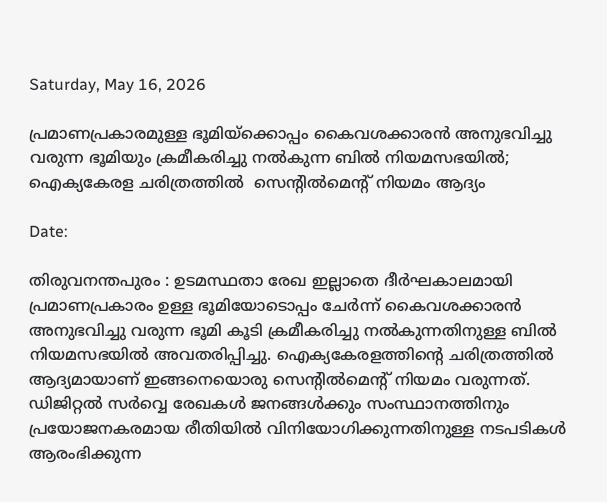Saturday, May 16, 2026

പ്രമാണപ്രകാരമുള്ള ഭൂമിയ്ക്കൊപ്പം കൈവശക്കാരൻ അനുഭവിച്ചു വരുന്ന ഭൂമിയും ക്രമീകരിച്ചു നൽകുന്ന ബിൽ നിയമസഭയിൽ; ഐക്യകേരള ചരിത്രത്തിൽ  സെൻ്റിൽമെൻ്റ് നിയമം ആദ്യം

Date:

തിരുവനന്തപുരം : ഉടമസ്ഥതാ രേഖ ഇല്ലാതെ ദീര്‍ഘകാലമായി പ്രമാണപ്രകാരം ഉള്ള ഭൂമിയോടൊപ്പം ചേര്‍ന്ന് കൈവശക്കാരൻ അനുഭവിച്ചു വരുന്ന ഭൂമി കൂടി ക്രമീകരിച്ചു നല്‍കുന്നതിനുള്ള ബില്‍ നിയമസഭയില്‍ അവതരിപ്പിച്ചു. ഐക്യകേരളത്തിൻ്റെ ചരിത്രത്തിൽ ആദ്യമായാണ് ഇങ്ങനെയൊരു സെൻ്റിൽമെൻ്റ് നിയമം വരുന്നത്. ഡിജിറ്റൽ സര്‍വ്വെ രേഖകള്‍ ജനങ്ങള്‍ക്കും സംസ്ഥാനത്തിനും പ്രയോജനകരമായ രീതിയില്‍ വിനിയോഗിക്കുന്നതിനുള്ള നടപടികള്‍ ആരംഭിക്കുന്ന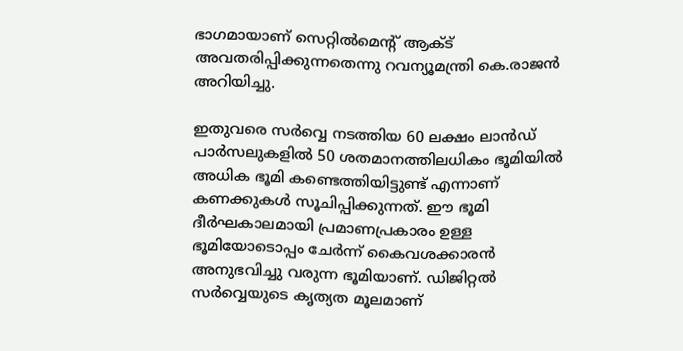ഭാഗമായാണ് സെറ്റില്‍മെന്റ് ആക്ട് അവതരിപ്പിക്കുന്നതെന്നു റവന്യൂമന്ത്രി കെ.രാജന്‍ അറിയിച്ചു.

ഇതുവരെ സർവ്വെ നടത്തിയ 60 ലക്ഷം ലാന്‍ഡ് പാര്‍സലുകളില്‍ 50 ശതമാനത്തിലധികം ഭൂമിയില്‍ അധിക ഭൂമി കണ്ടെത്തിയിട്ടുണ്ട് എന്നാണ് കണക്കുകള്‍ സൂചിപ്പിക്കുന്നത്. ഈ ഭൂമി ദീര്‍ഘകാലമായി പ്രമാണപ്രകാരം ഉള്ള ഭൂമിയോടൊപ്പം ചേര്‍ന്ന് കൈവശക്കാരന്‍ അനുഭവിച്ചു വരുന്ന ഭൂമിയാണ്. ഡിജിറ്റല്‍ സര്‍വ്വെയുടെ കൃത്യത മൂലമാണ്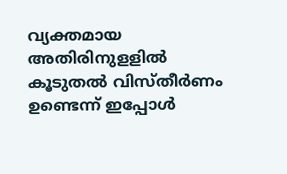വ്യക്തമായ അതിരിനുളളില്‍ കൂടുതല്‍ വിസ്തീർണം ഉണ്ടെന്ന് ഇപ്പോള്‍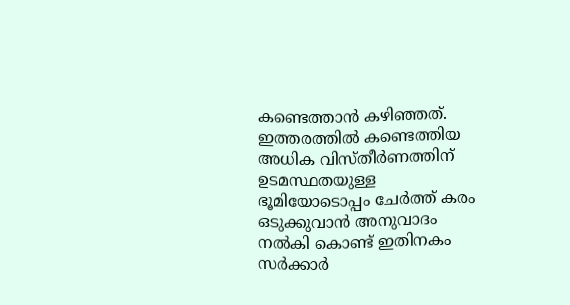കണ്ടെത്താന്‍ കഴിഞ്ഞത്. ഇത്തരത്തില്‍ കണ്ടെത്തിയ അധിക വിസ്തീര്‍ണത്തിന് ഉടമസ്ഥതയുള്ള ഭൂമിയോടൊപ്പം ചേര്‍ത്ത് കരം ഒടുക്കുവാന്‍ അനുവാദം നല്‍കി കൊണ്ട് ഇതിനകം സര്‍ക്കാര്‍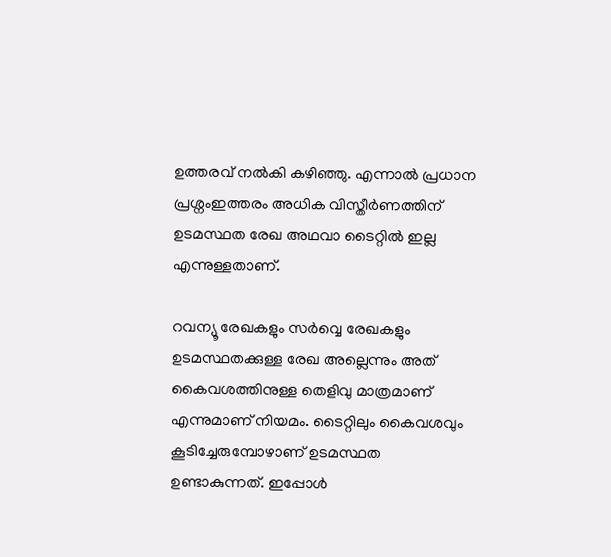ഉത്തരവ് നല്‍കി കഴിഞ്ഞു. എന്നാല്‍ പ്രധാന പ്രശ്നംഇത്തരം അധിക വിസ്തീർണത്തിന് ഉടമസ്ഥത രേഖ അഥവാ ടൈറ്റില്‍ ഇല്ല എന്നുള്ളതാണ്.

റവന്യൂ രേഖകളും സർവ്വെ രേഖകളും ഉടമസ്ഥതക്കുള്ള രേഖ അല്ലെന്നും അത് കൈവശത്തിനുള്ള തെളിവു മാത്രമാണ് എന്നുമാണ് നിയമം. ടൈറ്റിലും കൈവശവും കൂടിച്ചേരുമ്പോഴാണ് ഉടമസ്ഥത ഉണ്ടാകുന്നത്. ഇപ്പോള്‍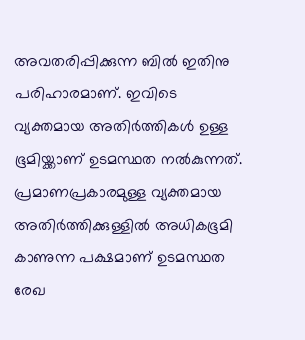അവതരിപ്പിക്കുന്ന ബില്‍ ഇതിനു പരിഹാരമാണ്. ഇവിടെ വ്യക്തമായ അതിര്‍ത്തികള്‍ ഉള്ള ഭൂമിയ്ക്കാണ് ഉടമസ്ഥത നല്‍കുന്നത്. പ്രമാണപ്രകാരമുള്ള വ്യക്തമായ അതിർത്തിക്കുള്ളില്‍ അധികഭൂമി കാണുന്ന പക്ഷമാണ് ഉടമസ്ഥത രേഖ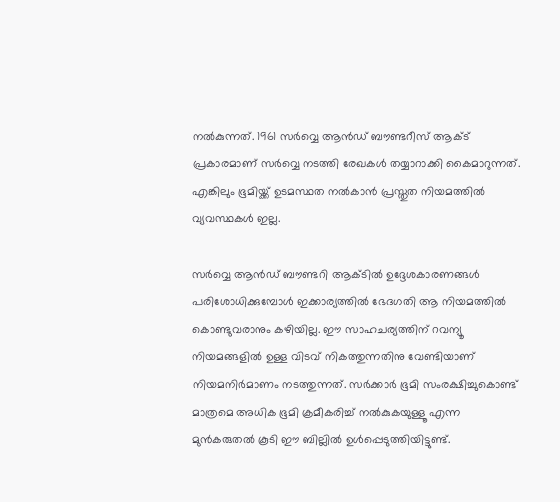നല്‍കുന്നത്. 1961 സർവ്വെ ആന്‍ഡ് ബൗണ്ടറീസ് ആക്ട് പ്രകാരമാണ് സർവ്വെ നടത്തി രേഖകള്‍ തയ്യാറാക്കി കൈമാറുന്നത്. എങ്കിലും ഭൂമിയ്ക്ക് ഉടമസ്ഥത നല്‍കാന്‍ പ്രസ്തുത നിയമത്തിൽ വ്യവസ്ഥകൾ ഇല്ല.

സർവ്വെ ആന്‍ഡ് ബൗണ്ടറി ആക്ടില്‍ ഉദ്ദേശകാരണങ്ങള്‍ പരിശോധിക്കുമ്പോള്‍ ഇക്കാര്യത്തില്‍ ഭേദഗതി ആ നിയമത്തിൽ കൊണ്ടുവരാനും കഴിയില്ല. ഈ സാഹചര്യത്തിന് റവന്യൂ നിയമങ്ങളില്‍ ഉള്ള വിടവ് നികത്തുന്നതിനു വേണ്ടിയാണ് നിയമനിർമാണം നടത്തുന്നത്. സര്‍ക്കാര്‍ ഭൂമി സംരക്ഷിച്ചുകൊണ്ട് മാത്രമെ അധിക ഭൂമി ക്രമീകരിച്ച് നല്‍കുകയുള്ളൂ എന്ന മുന്‍കരുതല്‍ കൂടി ഈ ബില്ലില്‍ ഉള്‍പ്പെടുത്തിയിട്ടുണ്ട്.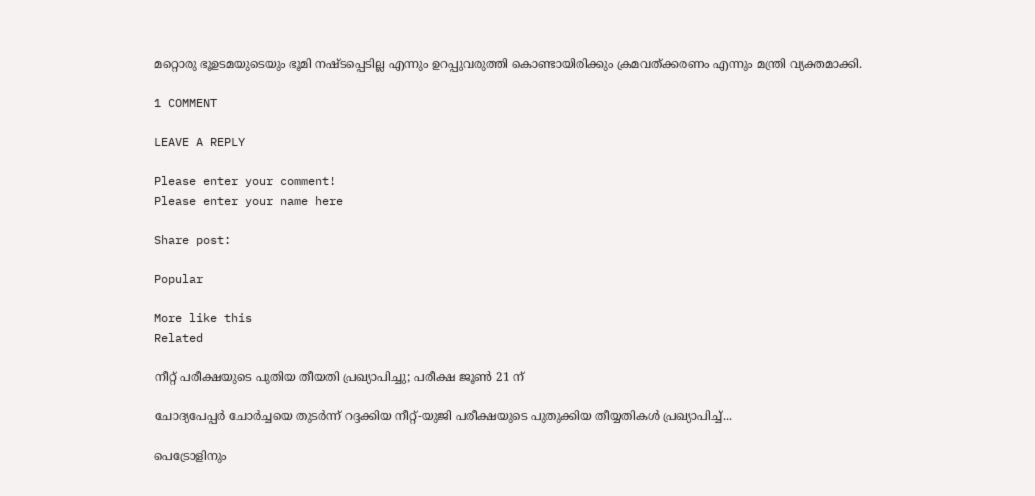മറ്റൊരു ഭൂഉടമയുടെയും ഭൂമി നഷ്ടപ്പെടില്ല എന്നും ഉറപ്പുവരുത്തി കൊണ്ടായിരിക്കും ക്രമവത്ക്കരണം എന്നും മന്ത്രി വ്യക്തമാക്കി.

1 COMMENT

LEAVE A REPLY

Please enter your comment!
Please enter your name here

Share post:

Popular

More like this
Related

നീറ്റ് പരീക്ഷയുടെ പുതിയ തീയതി പ്രഖ്യാപിച്ചു; പരീക്ഷ ജൂൺ 21 ന്

ചോദ്യപേപ്പർ ചോർച്ചയെ തുടർന്ന് റദ്ദക്കിയ നീറ്റ്-യുജി പരീക്ഷയുടെ പുതുക്കിയ തീയ്യതികൾ പ്രഖ്യാപിച്ച്...

പെട്രോളിനും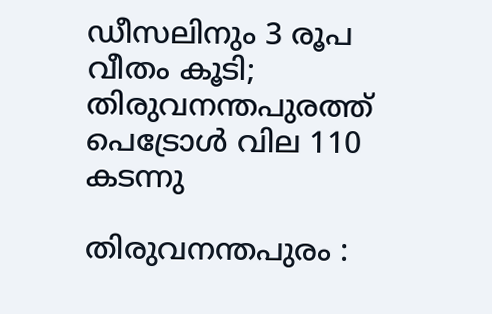ഡീസലിനും 3 രൂപ  വീതം കൂടി; തിരുവനന്തപുരത്ത് പെട്രോൾ വില 110 കടന്നു

തിരുവനന്തപുരം :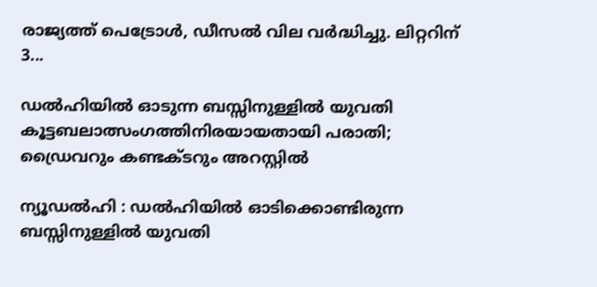രാജ്യത്ത് പെട്രോൾ, ഡീസൽ വില വർദ്ധിച്ചു. ലിറ്ററിന് 3...

ഡൽഹിയിൽ ഓടുന്ന ബസ്സിനുള്ളിൽ യുവതി കൂട്ടബലാത്സംഗത്തിനിരയായതായി പരാതി; ഡ്രൈവറും കണ്ടക്ടറും അറസ്റ്റിൽ

ന്യൂഡൽഹി : ഡൽഹിയിൽ ഓടിക്കൊണ്ടിരുന്ന ബസ്സിനുള്ളിൽ യുവതി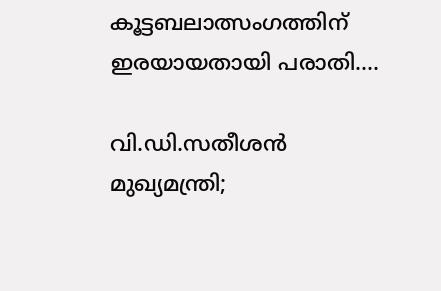കൂട്ടബലാത്സംഗത്തിന് ഇരയായതായി പരാതി....

വി.ഡി.സതീശൻ മുഖ്യമന്ത്രി;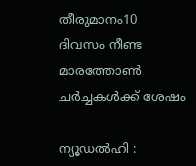തീരുമാനം10 ദിവസം നീണ്ട മാരത്തോൺ ചർച്ചകൾക്ക് ശേഷം

ന്യൂഡൽഹി :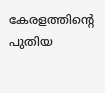കേരളത്തിന്റെ പുതിയ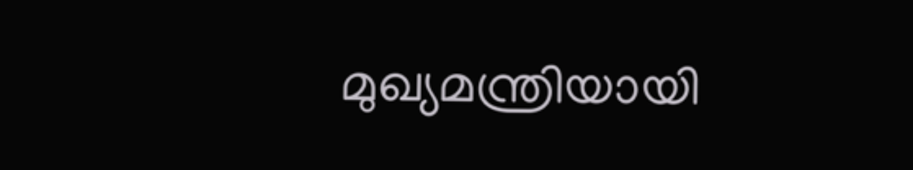മുഖ്യമന്ത്രിയായി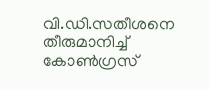വി.ഡി.സതീശനെ തീരുമാനിച്ച് കോൺഗ്രസ്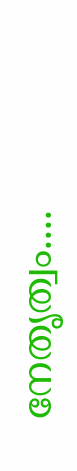നേതൃത്വം....